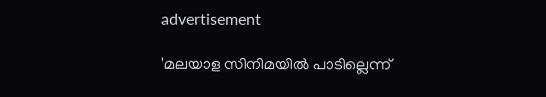advertisement

'മലയാള സിനിമയിൽ പാടില്ലെന്ന്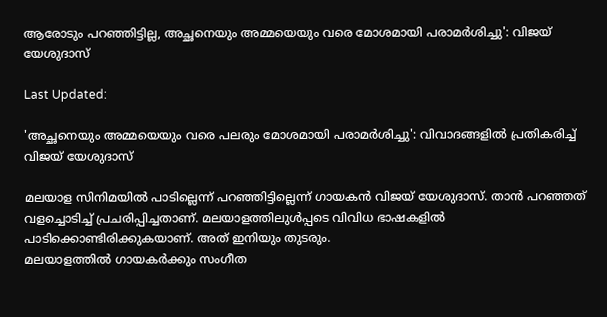ആരോടും പറഞ്ഞിട്ടില്ല, അച്ഛനെയും അമ്മയെയും വരെ മോശമായി പരാമർശിച്ചു': വിജയ് യേശുദാസ്

Last Updated:

'അച്ഛനെയും അമ്മയെയും വരെ പലരും മോശമായി പരാമർശിച്ചു': വിവാദങ്ങളിൽ പ്രതികരിച്ച് വിജയ് യേശുദാസ്

മലയാള സിനിമയിൽ പാടില്ലെന്ന് പറഞ്ഞിട്ടില്ലെന്ന് ഗായകൻ വിജയ് യേശുദാസ്. താൻ പറഞ്ഞത് വളച്ചൊടിച്ച് പ്രചരിപ്പിച്ചതാണ്. മലയാളത്തിലുൾപ്പടെ വിവിധ ഭാഷകളിൽ പാടിക്കൊണ്ടിരിക്കുകയാണ്. അത് ഇനിയും തുടരും.
മലയാളത്തിൽ ഗായകർക്കും സംഗീത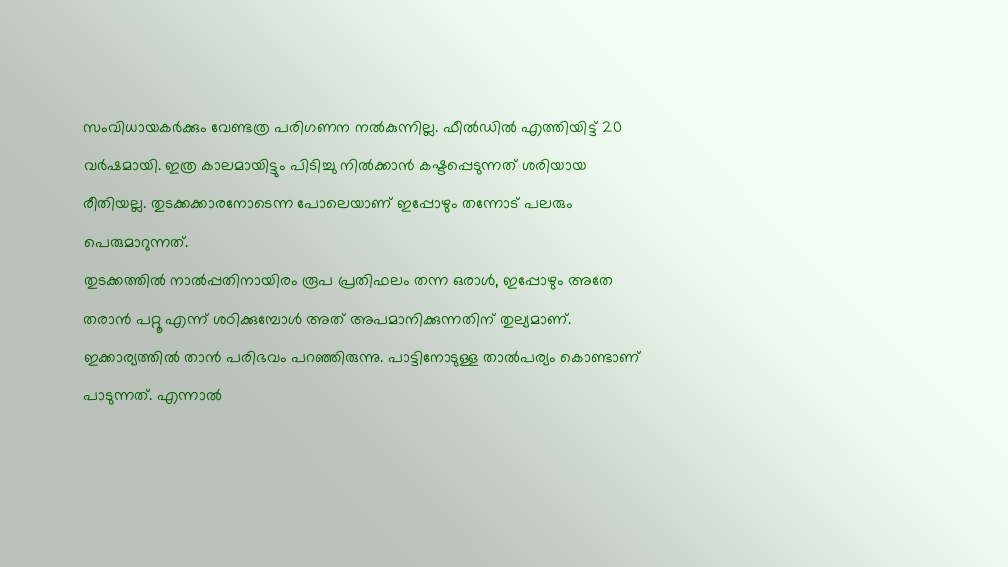സംവിധായകർക്കും വേണ്ടത്ര പരിഗണന നൽകുന്നില്ല. ഫീൽഡിൽ എത്തിയിട്ട് 20 വർഷമായി. ഇത്ര കാലമായിട്ടും പിടിച്ചു നിൽക്കാൻ കഷ്ടപ്പെടുന്നത് ശരിയായ രീതിയല്ല. തുടക്കക്കാരനോടെന്ന പോലെയാണ് ഇപ്പോഴും തന്നോട് പലരും പെരുമാറുന്നത്.
തുടക്കത്തിൽ നാൽപ്പതിനായിരം രൂപ പ്രതിഫലം തന്ന ഒരാൾ, ഇപ്പോഴും അതേ തരാൻ പറ്റൂ എന്ന് ശഠിക്കുമ്പോൾ അത് അപമാനിക്കുന്നതിന് തുല്യമാണ്. ഇക്കാര്യത്തിൽ താൻ പരിഭവം പറഞ്ഞിരുന്നു. പാട്ടിനോടുള്ള താൽപര്യം കൊണ്ടാണ് പാടുന്നത്. എന്നാൽ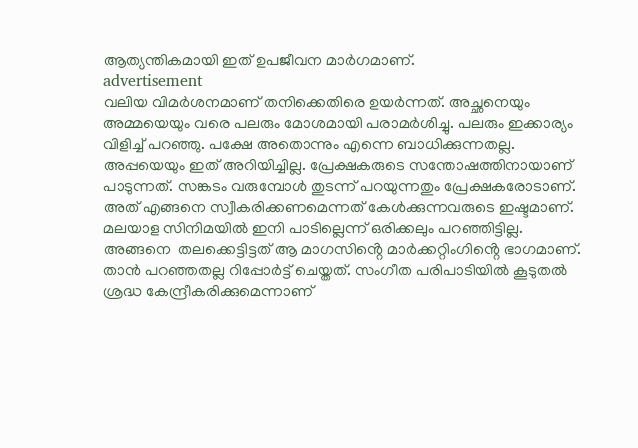ആത്യന്തികമായി ഇത് ഉപജീവന മാർഗമാണ്.
advertisement
വലിയ വിമർശനമാണ് തനിക്കെതിരെ ഉയർന്നത്. അച്ഛനെയും അമ്മയെയും വരെ പലരും മോശമായി പരാമർശിച്ചു. പലരും ഇക്കാര്യം വിളിച്ച് പറഞ്ഞു. പക്ഷേ അതൊന്നും എന്നെ ബാധിക്കുന്നതല്ല. അപ്പയെയും ഇത് അറിയിച്ചില്ല. പ്രേക്ഷകരുടെ സന്തോഷത്തിനായാണ് പാടുന്നത്. സങ്കടം വരുമ്പോൾ തുടന്ന് പറയുന്നതും പ്രേക്ഷകരോടാണ്. അത് എങ്ങനെ സ്വീകരിക്കണമെന്നത് കേൾക്കുന്നവരുടെ ഇഷ്ടമാണ്.
മലയാള സിനിമയിൽ ഇനി പാടില്ലെന്ന് ഒരിക്കലും പറഞ്ഞിട്ടില്ല. അങ്ങനെ  തലക്കെട്ടിട്ടത് ആ മാഗസിൻ്റെ മാർക്കറ്റിംഗിൻ്റെ ഭാഗമാണ്. താൻ പറഞ്ഞതല്ല റിപ്പോർട്ട് ചെയ്തത്. സംഗീത പരിപാടിയിൽ കൂടുതൽ ശ്രദ്ധ കേന്ദ്രീകരിക്കുമെന്നാണ്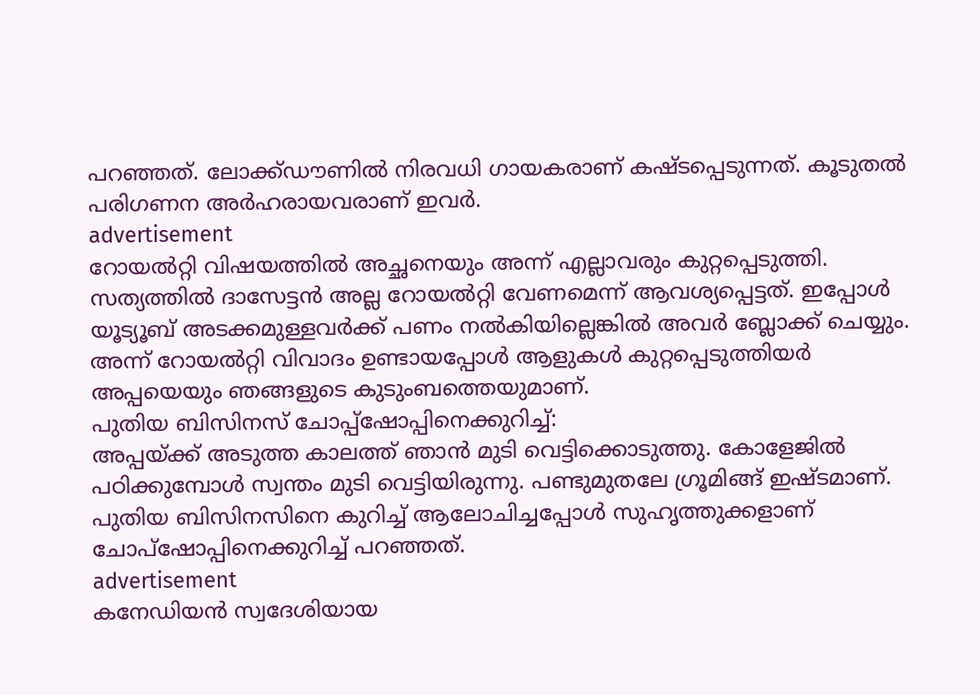പറഞ്ഞത്. ലോക്ക്ഡൗണിൽ നിരവധി ഗായകരാണ് കഷ്ടപ്പെടുന്നത്. കൂടുതൽ പരിഗണന അർഹരായവരാണ് ഇവർ.
advertisement
റോയൽറ്റി വിഷയത്തിൽ അച്ഛനെയും അന്ന് എല്ലാവരും കുറ്റപ്പെടുത്തി. സത്യത്തിൽ ദാസേട്ടൻ അല്ല റോയൽറ്റി വേണമെന്ന് ആവശ്യപ്പെട്ടത്. ഇപ്പോൾ യൂട്യൂബ് അടക്കമുള്ളവർക്ക് പണം നൽകിയില്ലെങ്കിൽ അവർ ബ്ലോക്ക് ചെയ്യും. അന്ന് റോയൽറ്റി വിവാദം ഉണ്ടായപ്പോൾ ആളുകൾ കുറ്റപ്പെടുത്തിയർ അപ്പയെയും ഞങ്ങളുടെ കുടുംബത്തെയുമാണ്.
പുതിയ ബിസിനസ് ചോപ്പ്ഷോപ്പിനെക്കുറിച്ച്:
അപ്പയ്ക്ക് അടുത്ത കാലത്ത് ഞാൻ മുടി വെട്ടിക്കൊടുത്തു. കോളേജിൽ പഠിക്കുമ്പോൾ സ്വന്തം മുടി വെട്ടിയിരുന്നു. പണ്ടുമുതലേ ഗ്രൂമിങ്ങ് ഇഷ്ടമാണ്. പുതിയ ബിസിനസിനെ കുറിച്ച് ആലോചിച്ചപ്പോൾ സുഹൃത്തുക്കളാണ് ചോപ്ഷോപ്പിനെക്കുറിച്ച് പറഞ്ഞത്.
advertisement
കനേഡിയൻ സ്വദേശിയായ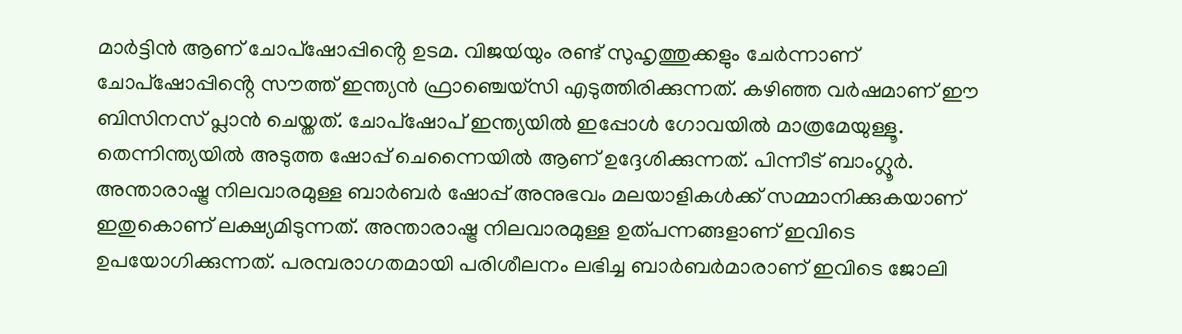മാർട്ടിൻ ആണ് ചോപ്ഷോപ്പിൻ്റെ ഉടമ. വിജയ്‍യും രണ്ട് സുഹൃത്തുക്കളും ചേർന്നാണ് ചോപ്ഷോപ്പിൻ്റെ സൗത്ത് ഇന്ത്യൻ ഫ്രാഞ്ചെയ്സി എടുത്തിരിക്കുന്നത്. കഴിഞ്ഞ വർഷമാണ് ഈ ബിസിനസ് പ്ലാൻ ചെയ്തത്. ചോപ്ഷോപ് ഇന്ത്യയിൽ ഇപ്പോൾ ഗോവയിൽ മാത്രമേയുള്ളൂ. തെന്നിന്ത്യയിൽ അടുത്ത ഷോപ്പ് ചെന്നൈയിൽ ആണ് ഉദ്ദേശിക്കുന്നത്. പിന്നീട് ബാംഗ്ലൂർ.
അന്താരാഷ്ട്ര നിലവാരമുള്ള ബാർബർ ഷോപ്പ് അനുഭവം മലയാളികൾക്ക് സമ്മാനിക്കുകയാണ് ഇതുകൊണ് ലക്ഷ്യമിടുന്നത്. അന്താരാഷ്ട്ര നിലവാരമുള്ള ഉത്പന്നങ്ങളാണ് ഇവിടെ ഉപയോഗിക്കുന്നത്. പരമ്പരാഗതമായി പരിശീലനം ലഭിച്ച ബാർബർമാരാണ് ഇവിടെ ജോലി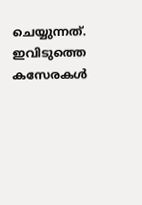ചെയ്യുന്നത്. ഇവിടുത്തെ കസേരകൾ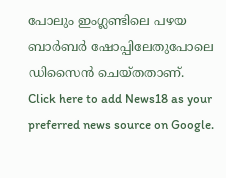പോലും ഇംഗ്ലണ്ടിലെ പഴയ ബാർബർ ഷോപ്പിലേതുപോലെ ഡിസൈൻ ചെയ്തതാണ്.
Click here to add News18 as your preferred news source on Google.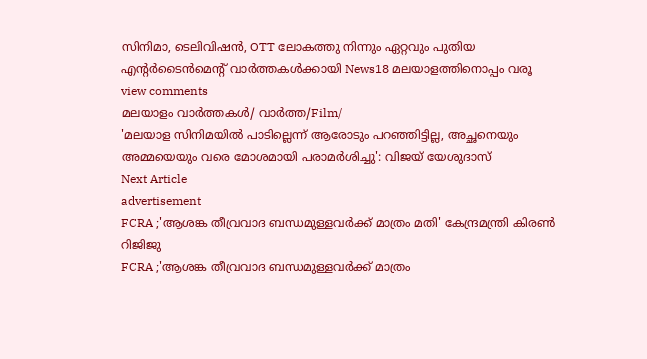സിനിമാ, ടെലിവിഷൻ, OTT ലോകത്തു നിന്നും ഏറ്റവും പുതിയ എന്റർടൈൻമെന്റ് വാർത്തകൾക്കായി News18 മലയാളത്തിനൊപ്പം വരൂ
view comments
മലയാളം വാർത്തകൾ/ വാർത്ത/Film/
'മലയാള സിനിമയിൽ പാടില്ലെന്ന് ആരോടും പറഞ്ഞിട്ടില്ല, അച്ഛനെയും അമ്മയെയും വരെ മോശമായി പരാമർശിച്ചു': വിജയ് യേശുദാസ്
Next Article
advertisement
FCRA ;'ആശങ്ക തീവ്രവാദ ബന്ധമുള്ളവർക്ക് മാത്രം മതി' കേന്ദ്രമന്ത്രി കിരണ്‍ റിജിജു
FCRA ;'ആശങ്ക തീവ്രവാദ ബന്ധമുള്ളവർക്ക് മാത്രം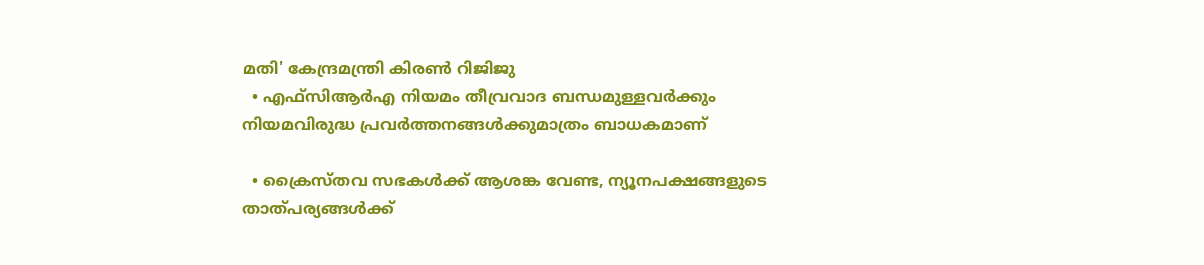മതി' കേന്ദ്രമന്ത്രി കിരണ്‍ റിജിജു
  • എഫ്‌സിആർഎ നിയമം തീവ്രവാദ ബന്ധമുള്ളവർക്കും നിയമവിരുദ്ധ പ്രവർത്തനങ്ങൾക്കുമാത്രം ബാധകമാണ്

  • ക്രൈസ്തവ സഭകൾക്ക് ആശങ്ക വേണ്ട, ന്യൂനപക്ഷങ്ങളുടെ താത്പര്യങ്ങൾക്ക്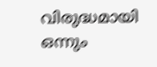വിരുദ്ധമായി ഒന്നും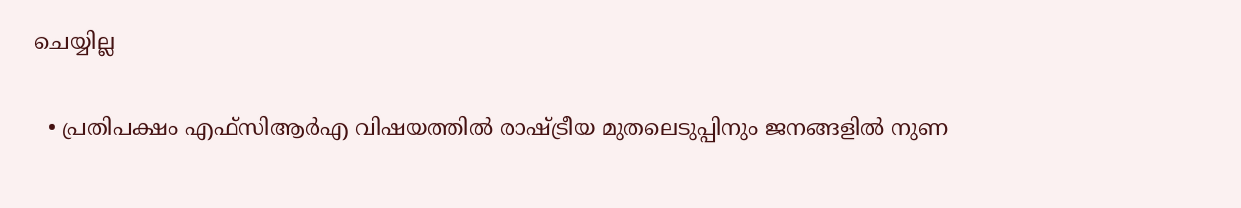ചെയ്യില്ല

  • പ്രതിപക്ഷം എഫ്‌സിആർഎ വിഷയത്തിൽ രാഷ്ട്രീയ മുതലെടുപ്പിനും ജനങ്ങളിൽ നുണ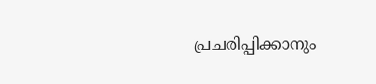പ്രചരിപ്പിക്കാനും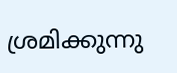ശ്രമിക്കുന്നു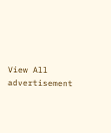View All
advertisement